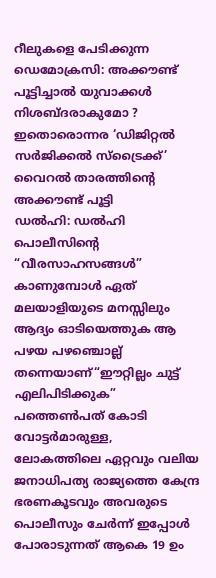റീലുകളെ പേടിക്കുന്ന ഡെമോക്രസി: അക്കൗണ്ട് പൂട്ടിച്ചാൽ യുവാക്കൾ നിശബ്ദരാകുമോ ? ഇതൊരൊന്നര ‘ഡിജിറ്റൽ സർജിക്കൽ സ്ട്രൈക്ക്’ വൈറൽ താരത്തിന്റെ അക്കൗണ്ട് പൂട്ടി
ഡൽഹി: ഡൽഹി പൊലീസിന്റെ “വീരസാഹസങ്ങൾ” കാണുമ്പോൾ ഏത് മലയാളിയുടെ മനസ്സിലും ആദ്യം ഓടിയെത്തുക ആ പഴയ പഴഞ്ചൊല്ല് തന്നെയാണ്“ഈറ്റില്ലം ചുട്ട് എലിപിടിക്കുക” പത്തെൺപത് കോടി വോട്ടർമാരുള്ള, ലോകത്തിലെ ഏറ്റവും വലിയ ജനാധിപത്യ രാജ്യത്തെ കേന്ദ്ര ഭരണകൂടവും അവരുടെ പൊലീസും ചേർന്ന് ഇപ്പോൾ പോരാടുന്നത് ആകെ 19 ഉം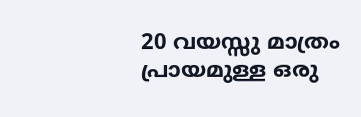20 വയസ്സു മാത്രം പ്രായമുള്ള ഒരു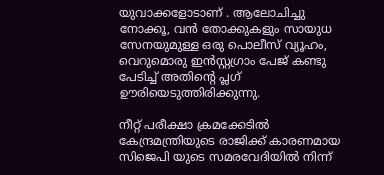യുവാക്കളോടാണ് . ആലോചിച്ചു നോക്കൂ, വൻ തോക്കുകളും സായുധ സേനയുമുള്ള ഒരു പൊലീസ് വ്യൂഹം, വെറുമൊരു ഇൻസ്റ്റഗ്രാം പേജ് കണ്ടു പേടിച്ച് അതിന്റെ പ്ലഗ് ഊരിയെടുത്തിരിക്കുന്നു.

നീറ്റ് പരീക്ഷാ ക്രമക്കേടിൽ കേന്ദ്രമന്ത്രിയുടെ രാജിക്ക് കാരണമായ സിജെപി യുടെ സമരവേദിയിൽ നിന്ന്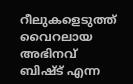റീലുകളെടുത്ത് വൈറലായ അഭിനവ് ബിഷ്ട് എന്ന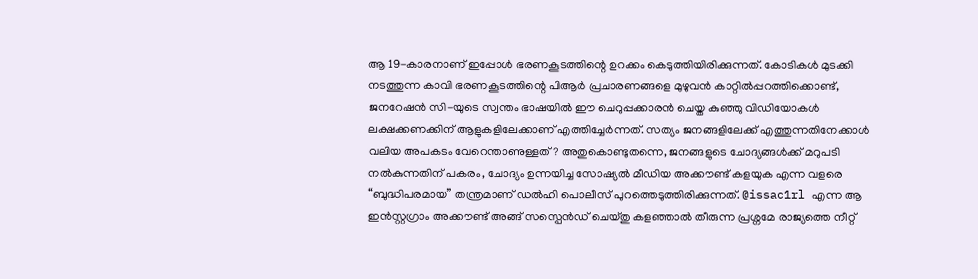ആ 19-കാരനാണ് ഇപ്പോൾ ഭരണകൂടത്തിന്റെ ഉറക്കം കെടുത്തിയിരിക്കുന്നത്. കോടികൾ മുടക്കി നടത്തുന്ന കാവി ഭരണകൂടത്തിന്റെ പിആർ പ്രചാരണങ്ങളെ മുഴുവൻ കാറ്റിൽപ്പറത്തിക്കൊണ്ട്, ജനറേഷൻ സി-യുടെ സ്വന്തം ഭാഷയിൽ ഈ ചെറുപ്പക്കാരൻ ചെയ്ത കുഞ്ഞു വിഡിയോകൾ ലക്ഷക്കണക്കിന് ആളുകളിലേക്കാണ് എത്തിച്ചേർന്നത്. സത്യം ജനങ്ങളിലേക്ക് എത്തുന്നതിനേക്കാൾ വലിയ അപകടം വേറെന്താണുള്ളത്? അതുകൊണ്ടുതന്നെ, ജനങ്ങളുടെ ചോദ്യങ്ങൾക്ക് മറുപടി നൽകുന്നതിന് പകരം, ചോദ്യം ഉന്നയിച്ച സോഷ്യൽ മീഡിയ അക്കൗണ്ട് കളയുക എന്ന വളരെ “ബുദ്ധിപരമായ” തന്ത്രമാണ് ഡൽഹി പൊലീസ് പുറത്തെടുത്തിരിക്കുന്നത്. @issac1rl എന്ന ആ ഇൻസ്റ്റഗ്രാം അക്കൗണ്ട് അങ്ങ് സസ്പെൻഡ് ചെയ്തു കളഞ്ഞാൽ തീരുന്ന പ്രശ്നമേ രാജ്യത്തെ നീറ്റ്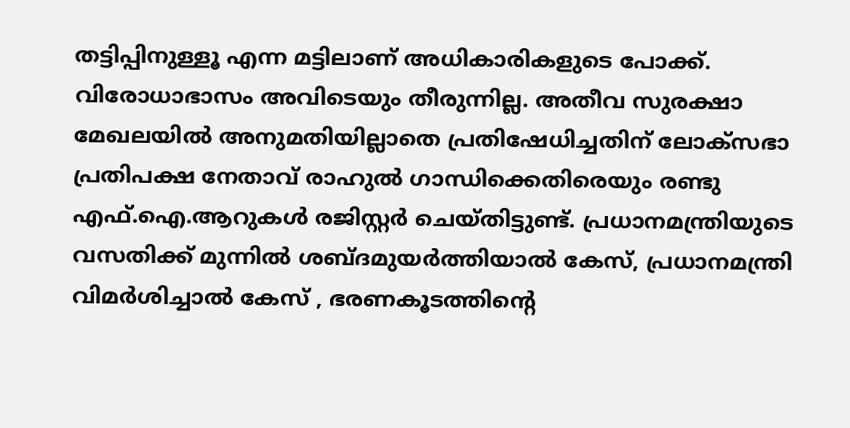തട്ടിപ്പിനുള്ളൂ എന്ന മട്ടിലാണ് അധികാരികളുടെ പോക്ക്.
വിരോധാഭാസം അവിടെയും തീരുന്നില്ല. അതീവ സുരക്ഷാ മേഖലയിൽ അനുമതിയില്ലാതെ പ്രതിഷേധിച്ചതിന് ലോക്സഭാ പ്രതിപക്ഷ നേതാവ് രാഹുൽ ഗാന്ധിക്കെതിരെയും രണ്ടു എഫ്.ഐ.ആറുകൾ രജിസ്റ്റർ ചെയ്തിട്ടുണ്ട്. പ്രധാനമന്ത്രിയുടെ വസതിക്ക് മുന്നിൽ ശബ്ദമുയർത്തിയാൽ കേസ്, പ്രധാനമന്ത്രി വിമർശിച്ചാൽ കേസ് , ഭരണകൂടത്തിന്റെ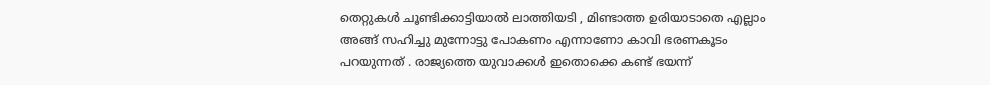തെറ്റുകൾ ചൂണ്ടിക്കാട്ടിയാൽ ലാത്തിയടി , മിണ്ടാത്ത ഉരിയാടാതെ എല്ലാം അങ്ങ് സഹിച്ചു മുന്നോട്ടു പോകണം എന്നാണോ കാവി ഭരണകൂടം പറയുന്നത് . രാജ്യത്തെ യുവാക്കൾ ഇതൊക്കെ കണ്ട് ഭയന്ന്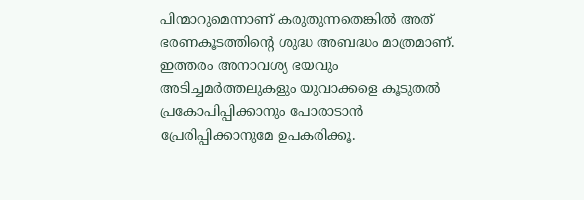പിന്മാറുമെന്നാണ് കരുതുന്നതെങ്കിൽ അത് ഭരണകൂടത്തിന്റെ ശുദ്ധ അബദ്ധം മാത്രമാണ്. ഇത്തരം അനാവശ്യ ഭയവും അടിച്ചമർത്തലുകളും യുവാക്കളെ കൂടുതൽ പ്രകോപിപ്പിക്കാനും പോരാടാൻ പ്രേരിപ്പിക്കാനുമേ ഉപകരിക്കൂ.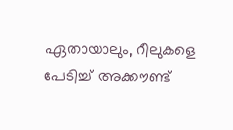ഏതായാലും, റീലുകളെ പേടിച്ച് അക്കൗണ്ട്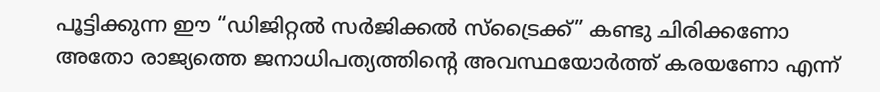പൂട്ടിക്കുന്ന ഈ “ഡിജിറ്റൽ സർജിക്കൽ സ്ട്രൈക്ക്” കണ്ടു ചിരിക്കണോ അതോ രാജ്യത്തെ ജനാധിപത്യത്തിന്റെ അവസ്ഥയോർത്ത് കരയണോ എന്ന്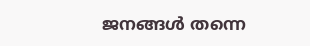ജനങ്ങൾ തന്നെ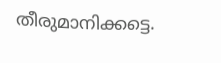തീരുമാനിക്കട്ടെ.